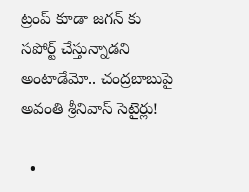ట్రంప్ కూడా జగన్ కు సపోర్ట్ చేస్తున్నాడని అంటాడేమో.. చంద్రబాబుపై అవంతి శ్రీనివాస్ సెటైర్లు!

  •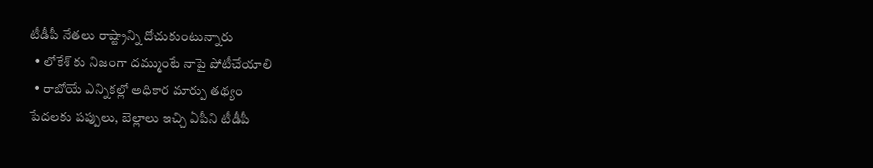టీడీపీ నేతలు రాష్ట్రాన్ని దోచుకుంటున్నారు
  • లోకేశ్ కు నిజంగా దమ్ముంటే నాపై పోటీచేయాలి
  • రాబోయే ఎన్నికల్లో అధికార మార్పు తథ్యం
పేదలకు పప్పులు, బెల్లాలు ఇచ్చి ఏపీని టీడీపీ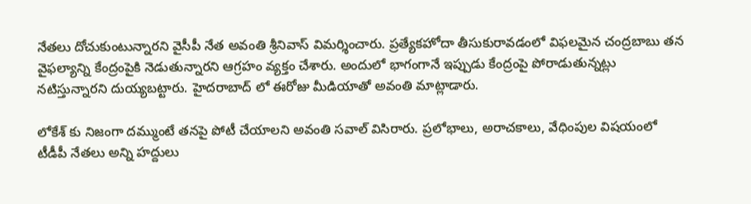నేతలు దోచుకుంటున్నారని వైసీపీ నేత అవంతి శ్రీనివాస్ విమర్శించారు. ప్రత్యేకహోదా తీసుకురావడంలో విఫలమైన చంద్రబాబు తన వైఫల్యాన్ని కేంద్రంపైకి నెడుతున్నారని ఆగ్రహం వ్యక్తం చేశారు. అందులో భాగంగానే ఇప్పుడు కేంద్రంపై పోరాడుతున్నట్లు నటిస్తున్నారని దుయ్యబట్టారు. హైదరాబాద్ లో ఈరోజు మీడియాతో అవంతి మాట్లాడారు.

లోకేశ్ కు నిజంగా దమ్ముంటే తనపై పోటీ చేయాలని అవంతి సవాల్ విసిరారు. ప్రలోభాలు, అరాచకాలు, వేధింపుల విషయంలో టీడీపీ నేతలు అన్ని హద్దులు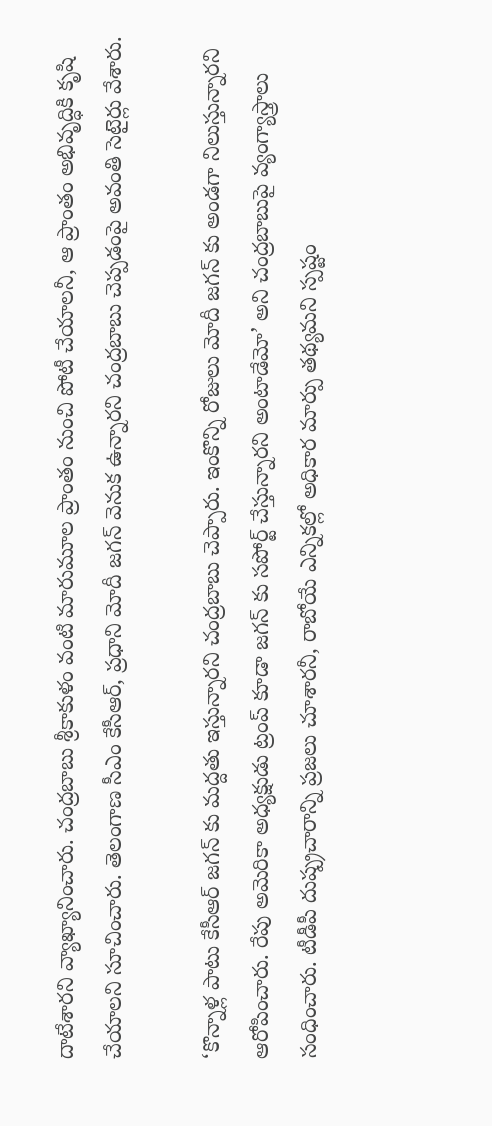దాటేశారని వ్యాఖ్యానించారు. చంద్రబాబు శ్రీకాకుళం వంటి మారుమూల ప్రాంతం నుంచి పోటీ చేయాలనీ, ఆ ప్రాంతం అభివృద్ధికి కృషి చేయాలని సూచించారు. తెలంగాణ సీఎం కేసీఆర్, ప్రధాని మోదీ జగన్ వెనుక ఉన్నారని చంద్రబాబు చెప్పడంపై అవంతి సెటైర్లు వేశారు.

‘కొన్నాళ్ల పాటు కేసీఆర్ జగన్ కు మద్దతు ఇస్తున్నారని చంద్రబాబు చెప్పారు. ఇంకొన్ని రోజులు మోదీ జగన్ కు అండగా నిలుస్తున్నారని ఆరోపించారు. రేపు అమెరికా అధ్యక్షుడు ట్రంప్ కూడా జగన్ కు సపోర్ట్ చేస్తున్నారని అంటాడేమో’ అని చంద్రబాబుపై వ్యంగ్యాస్త్రాలు సంధించారు. టీడీపీ దుష్ప్రచారాన్ని ప్రజలు చూశారనీ, రాబోయే ఎన్నికల్లో అధికార మార్పు తథ్యమని స్పష్టం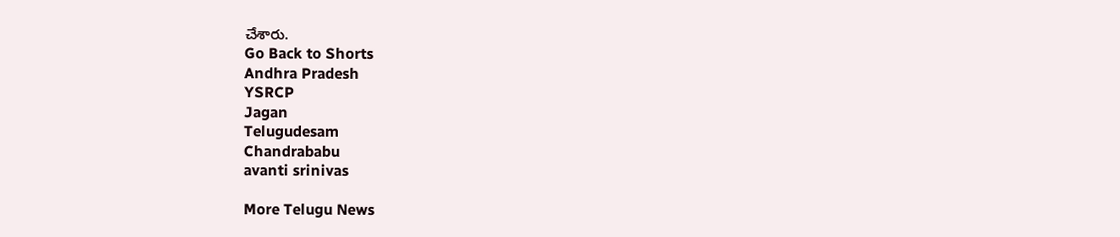చేశారు.
Go Back to Shorts
Andhra Pradesh
YSRCP
Jagan
Telugudesam
Chandrababu
avanti srinivas

More Telugu News